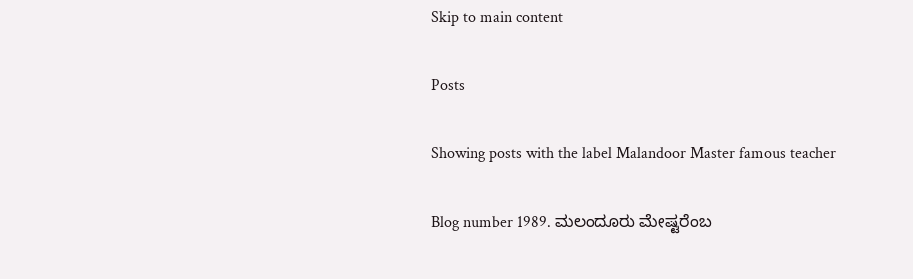Skip to main content

Posts

Showing posts with the label Malandoor Master famous teacher

Blog number 1989. ಮಲಂದೂರು ಮೇಷ್ಟರೆಂಬ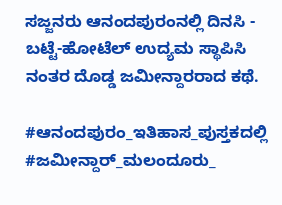ಸಜ್ಜನರು ಆನಂದಪುರಂನಲ್ಲಿ ದಿನಸಿ - ಬಟ್ಟೆ-ಹೋಟೆಲ್ ಉದ್ಯಮ ಸ್ಥಾಪಿಸಿ ನಂತರ ದೊಡ್ಡ ಜಮೀನ್ದಾರರಾದ ಕಥೆ.

#ಆನಂದಪುರಂ_ಇತಿಹಾಸ_ಪುಸ್ತಕದಲ್ಲಿ #ಜಮೀನ್ದಾರ್_ಮಲಂದೂರು_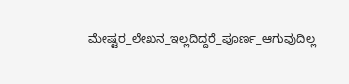ಮೇಷ್ಟರ_ಲೇಖನ_ಇಲ್ಲದಿದ್ದರೆ_ಪೂರ್ಣ_ಆಗುವುದಿಲ್ಲ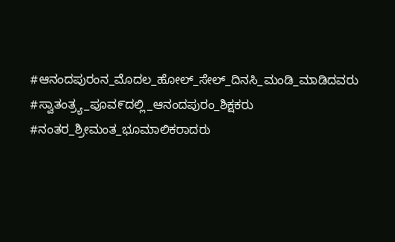#ಆನಂದಪುರಂನ_ಮೊದಲ_ಹೋಲ್_ಸೇಲ್_ದಿನಸಿ_ಮಂಡಿ_ಮಾಡಿದವರು #ಸ್ವಾತಂತ್ರ್ಯ_ಪೂವ೯ದಲ್ಲಿ_ಆನಂದಪುರಂ_ಶಿಕ್ಷಕರು #ನಂತರ_ಶ್ರೀಮಂತ_ಭೂಮಾಲಿಕರಾದರು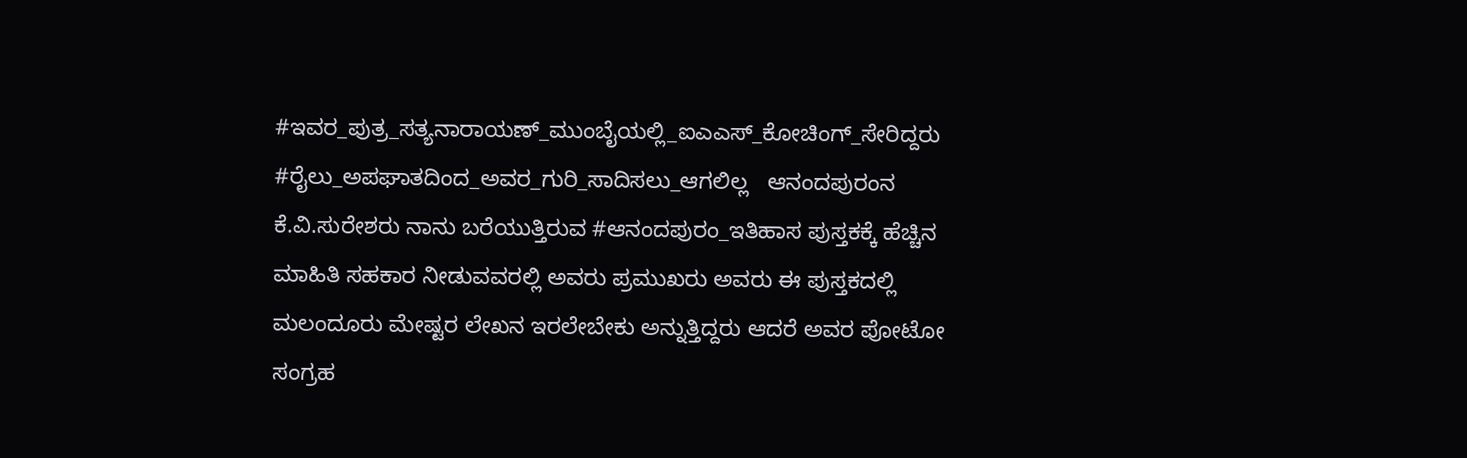#ಇವರ_ಪುತ್ರ_ಸತ್ಯನಾರಾಯಣ್_ಮುಂಬೈಯಲ್ಲಿ_ಐಎಎಸ್_ಕೋಚಿಂಗ್_ಸೇರಿದ್ದರು #ರೈಲು_ಅಪಘಾತದಿಂದ_ಅವರ_ಗುರಿ_ಸಾದಿಸಲು_ಆಗಲಿಲ್ಲ   ಆನಂದಪುರಂನ ಕೆ.ವಿ.ಸುರೇಶರು ನಾನು ಬರೆಯುತ್ತಿರುವ #ಆನಂದಪುರಂ_ಇತಿಹಾಸ ಪುಸ್ತಕಕ್ಕೆ ಹೆಚ್ಚಿನ ಮಾಹಿತಿ ಸಹಕಾರ ನೀಡುವವರಲ್ಲಿ ಅವರು ಪ್ರಮುಖರು ಅವರು ಈ ಪುಸ್ತಕದಲ್ಲಿ ಮಲಂದೂರು ಮೇಷ್ಟರ ಲೇಖನ ಇರಲೇಬೇಕು ಅನ್ನುತ್ತಿದ್ದರು ಆದರೆ ಅವರ ಪೋಟೋ ಸಂಗ್ರಹ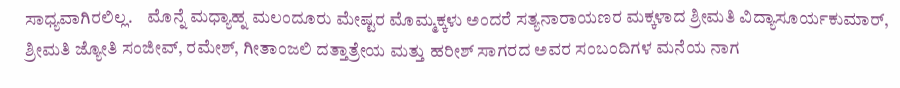ಸಾಧ್ಯವಾಗಿರಲಿಲ್ಲ.    ಮೊನ್ನೆ ಮಧ್ಯಾಹ್ನ ಮಲಂದೂರು ಮೇಷ್ಟರ ಮೊಮ್ಮಕ್ಕಳು ಅಂದರೆ ಸತ್ಯನಾರಾಯಣರ ಮಕ್ಕಳಾದ ಶ್ರೀಮತಿ ವಿದ್ಯಾಸೂರ್ಯಕುಮಾರ್, ಶ್ರೀಮತಿ ಜ್ಯೋತಿ ಸಂಜೀವ್, ರಮೇಶ್, ಗೀತಾಂಜಲಿ ದತ್ತಾತ್ರೇಯ ಮತ್ತು ಹರೀಶ್ ಸಾಗರದ ಅವರ ಸಂಬಂದಿಗಳ ಮನೆಯ ನಾಗ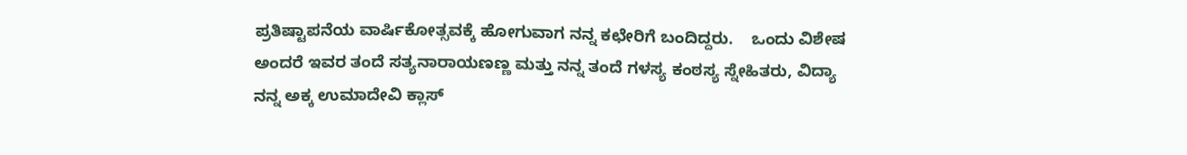ಪ್ರತಿಷ್ಟಾಪನೆಯ ವಾರ್ಷಿಕೋತ್ಸವಕ್ಕೆ ಹೋಗುವಾಗ ನನ್ನ ಕಛೇರಿಗೆ ಬಂದಿದ್ದರು.    ಒಂದು ವಿಶೇಷ ಅಂದರೆ ಇವರ ತಂದೆ ಸತ್ಯನಾರಾಯಣಣ್ಣ ಮತ್ತು ನನ್ನ ತಂದೆ ಗಳಸ್ಯ ಕಂಠಸ್ಯ ಸ್ನೇಹಿತರು, ವಿದ್ಯಾ ನನ್ನ ಅಕ್ಕ ಉಮಾದೇವಿ ಕ್ಲಾಸ್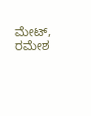ಮೇಟ್, ರಮೇಶ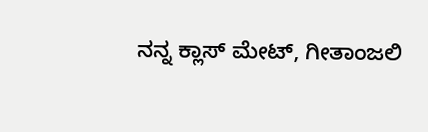ನನ್ನ ಕ್ಲಾಸ್ ಮೇಟ್, ಗೀತಾಂಜಲಿ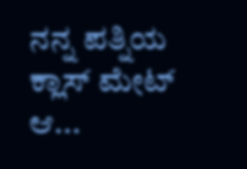ನನ್ನ ಪತ್ನಿಯ ಕ್ಲಾಸ್ ಮೇಟ್ ಆ...